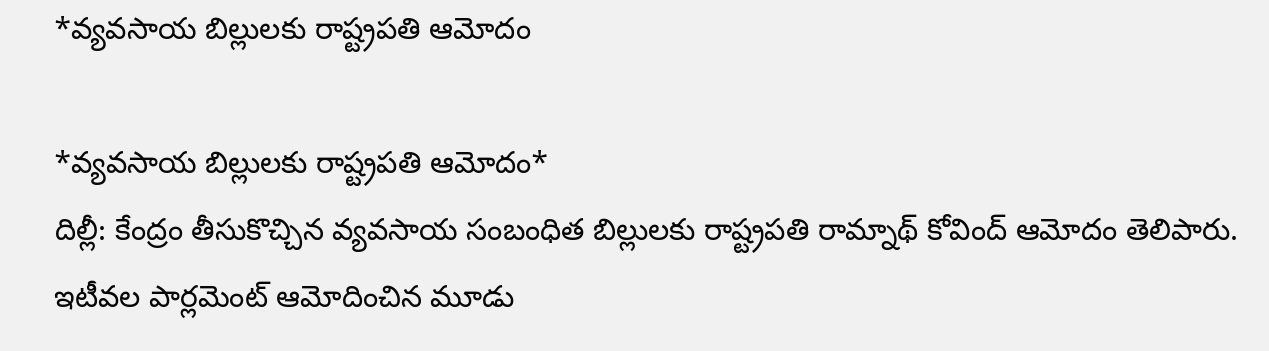*వ్యవసాయ బిల్లులకు రాష్ట్రపతి ఆమోదం

*వ్యవసాయ బిల్లులకు రాష్ట్రపతి ఆమోదం*
దిల్లీ: కేంద్రం తీసుకొచ్చిన వ్యవసాయ సంబంధిత బిల్లులకు రాష్ట్రపతి రామ్నాథ్ కోవింద్ ఆమోదం తెలిపారు. ఇటీవల పార్లమెంట్ ఆమోదించిన మూడు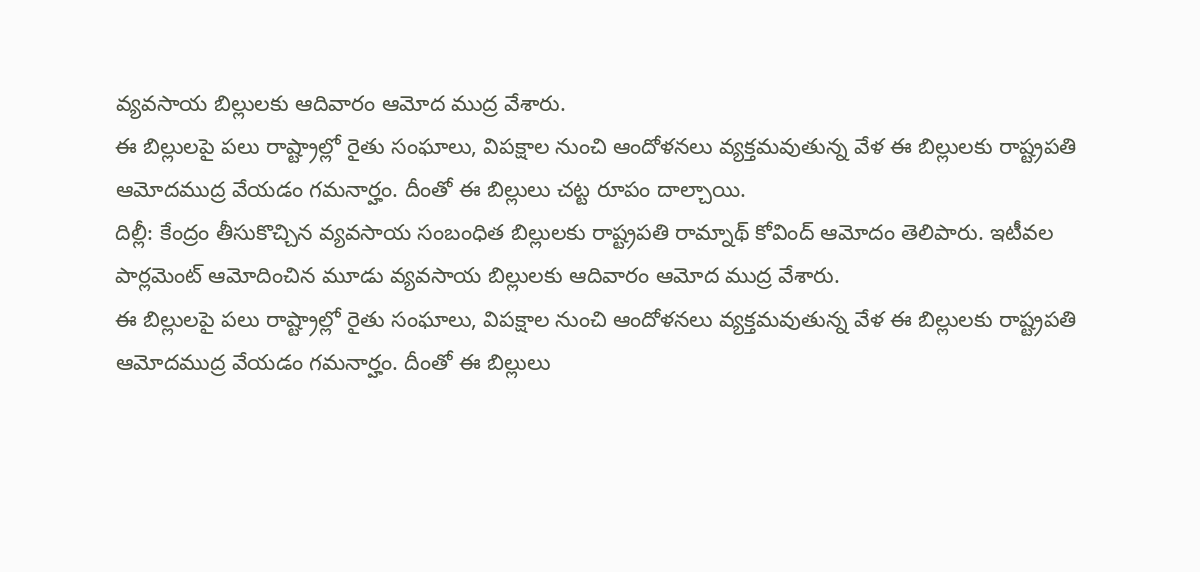వ్యవసాయ బిల్లులకు ఆదివారం ఆమోద ముద్ర వేశారు.
ఈ బిల్లులపై పలు రాష్ట్రాల్లో రైతు సంఘాలు, విపక్షాల నుంచి ఆందోళనలు వ్యక్తమవుతున్న వేళ ఈ బిల్లులకు రాష్ట్రపతి ఆమోదముద్ర వేయడం గమనార్హం. దీంతో ఈ బిల్లులు చట్ట రూపం దాల్చాయి.
దిల్లీ: కేంద్రం తీసుకొచ్చిన వ్యవసాయ సంబంధిత బిల్లులకు రాష్ట్రపతి రామ్నాథ్ కోవింద్ ఆమోదం తెలిపారు. ఇటీవల పార్లమెంట్ ఆమోదించిన మూడు వ్యవసాయ బిల్లులకు ఆదివారం ఆమోద ముద్ర వేశారు.
ఈ బిల్లులపై పలు రాష్ట్రాల్లో రైతు సంఘాలు, విపక్షాల నుంచి ఆందోళనలు వ్యక్తమవుతున్న వేళ ఈ బిల్లులకు రాష్ట్రపతి ఆమోదముద్ర వేయడం గమనార్హం. దీంతో ఈ బిల్లులు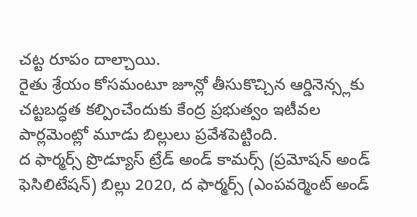చట్ట రూపం దాల్చాయి.
రైతు శ్రేయం కోసమంటూ జూన్లో తీసుకొచ్చిన ఆర్డినెన్స్లకు చట్టబద్ధత కల్పించేందుకు కేంద్ర ప్రభుత్వం ఇటీవల పార్లమెంట్లో మూడు బిల్లులు ప్రవేశపెట్టింది.
ద ఫార్మర్స్ ప్రొడ్యూస్ ట్రేడ్ అండ్ కామర్స్ (ప్రమోషన్ అండ్ ఫెసిలిటేషన్) బిల్లు 2020, ద ఫార్మర్స్ (ఎంపవర్మెంట్ అండ్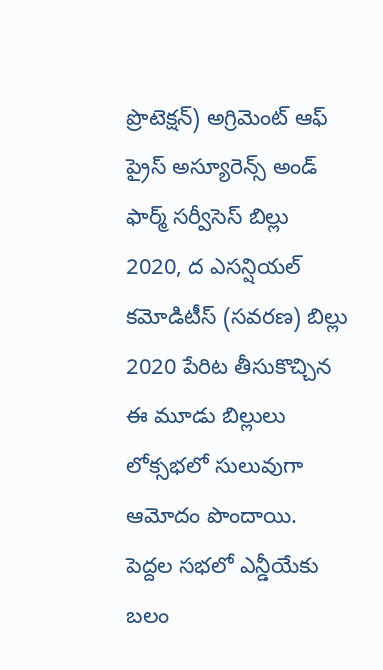ప్రొటెక్షన్) అగ్రిమెంట్ ఆఫ్ ప్రైస్ అస్యూరెన్స్ అండ్ ఫార్మ్ సర్వీసెస్ బిల్లు 2020, ద ఎసన్షియల్ కమోడిటీస్ (సవరణ) బిల్లు 2020 పేరిట తీసుకొచ్చిన ఈ మూడు బిల్లులు లోక్సభలో సులువుగా ఆమోదం పొందాయి.
పెద్దల సభలో ఎన్డీయేకు బలం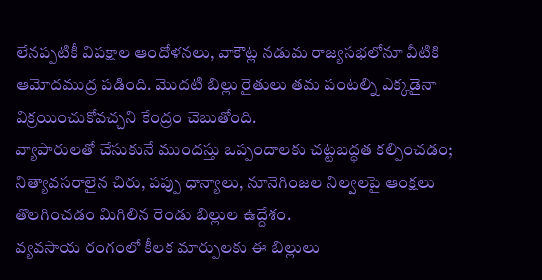లేనప్పటికీ విపక్షాల ఆందోళనలు, వాకౌట్ల నడుమ రాజ్యసభలోనూ వీటికి ఆమోదముద్ర పడింది. మొదటి బిల్లు రైతులు తమ పంటల్ని ఎక్కడైనా విక్రయించుకోవచ్చని కేంద్రం చెబుతోంది.
వ్యాపారులతో చేసుకునే ముందస్తు ఒప్పందాలకు చట్టబద్ధత కల్పించడం; నిత్యావసరాలైన చిరు, పప్పు ధాన్యాలు, నూనెగింజల నిల్వలపై ఆంక్షలు తొలగించడం మిగిలిన రెండు బిల్లుల ఉద్దేశం.
వ్యవసాయ రంగంలో కీలక మార్పులకు ఈ బిల్లులు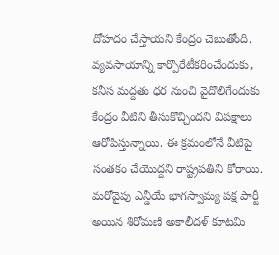దోహదం చేస్తాయని కేంద్రం చెబుతోంది. వ్యవసాయాన్ని కార్పొరేటీకరించేందుకు, కనీస మద్దతు ధర నుంచి వైదొలిగేందుకు కేంద్రం వీటిని తీసుకొచ్చిందని విపక్షాలు ఆరోపిస్తున్నాయి. ఈ క్రమంలోనే వీటిపై సంతకం చేయొద్దని రాష్ట్రపతిని కోరాయి.
మరోవైపు ఎన్డీయే భాగస్వామ్య పక్ష పార్టీ అయిన శిరోమణి అకాలీదళ్ కూటమి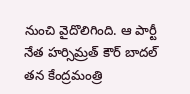నుంచి వైదొలిగింది. ఆ పార్టీ నేత హర్సిమ్రత్ కౌర్ బాదల్ తన కేంద్రమంత్రి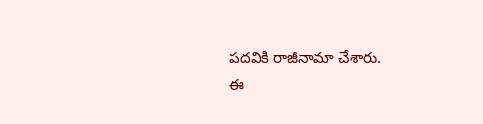పదవికి రాజీనామా చేశారు.
ఈ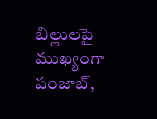బిల్లులపై ముఖ్యంగా పంజాబ్,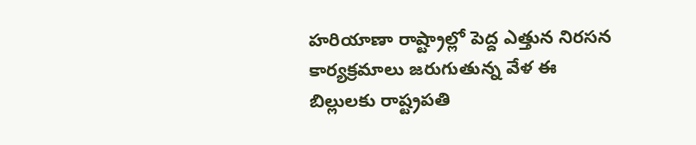హరియాణా రాష్ట్రాల్లో పెద్ద ఎత్తున నిరసన కార్యక్రమాలు జరుగుతున్న వేళ ఈ బిల్లులకు రాష్ట్రపతి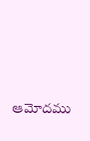ఆమోదము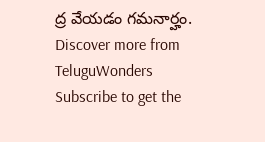ద్ర వేయడం గమనార్హం.
Discover more from TeluguWonders
Subscribe to get the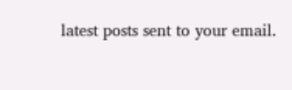latest posts sent to your email.